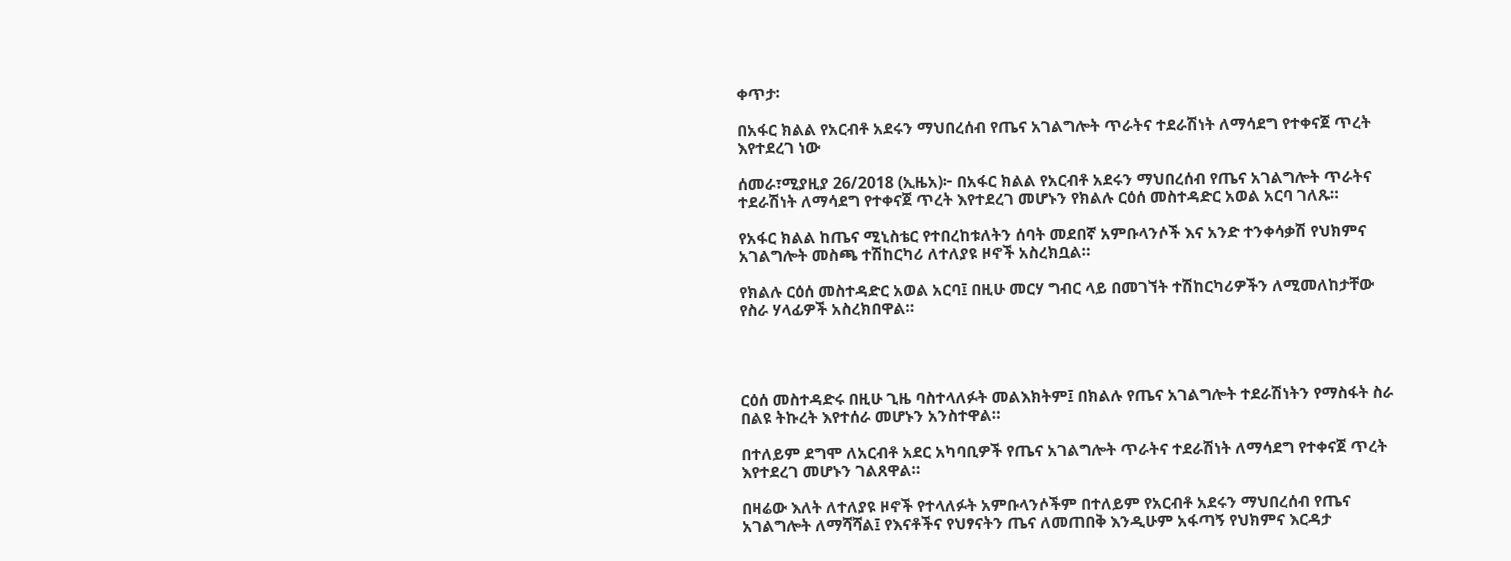ቀጥታ፡

በአፋር ክልል የአርብቶ አደሩን ማህበረሰብ የጤና አገልግሎት ጥራትና ተደራሽነት ለማሳደግ የተቀናጀ ጥረት እየተደረገ ነው

ሰመራ፣ሚያዚያ 26/2018 (ኢዜአ)፦ በአፋር ክልል የአርብቶ አደሩን ማህበረሰብ የጤና አገልግሎት ጥራትና ተደራሽነት ለማሳደግ የተቀናጀ ጥረት እየተደረገ መሆኑን የክልሉ ርዕሰ መስተዳድር አወል አርባ ገለጹ።

የአፋር ክልል ከጤና ሚኒስቴር የተበረከቱለትን ሰባት መደበኛ አምቡላንሶች እና አንድ ተንቀሳቃሽ የህክምና አገልግሎት መስጫ ተሽከርካሪ ለተለያዩ ዞኖች አስረክቧል።

የክልሉ ርዕሰ መስተዳድር አወል አርባ፤ በዚሁ መርሃ ግብር ላይ በመገኘት ተሽከርካሪዎችን ለሚመለከታቸው የስራ ሃላፊዎች አስረክበዋል።




ርዕሰ መስተዳድሩ በዚሁ ጊዜ ባስተላለፉት መልእክትም፤ በክልሉ የጤና አገልግሎት ተደራሽነትን የማስፋት ስራ በልዩ ትኩረት እየተሰራ መሆኑን አንስተዋል።

በተለይም ደግሞ ለአርብቶ አደር አካባቢዎች የጤና አገልግሎት ጥራትና ተደራሽነት ለማሳደግ የተቀናጀ ጥረት እየተደረገ መሆኑን ገልጸዋል።

በዛሬው እለት ለተለያዩ ዞኖች የተላለፉት አምቡላንሶችም በተለይም የአርብቶ አደሩን ማህበረሰብ የጤና አገልግሎት ለማሻሻል፤ የእናቶችና የህፃናትን ጤና ለመጠበቅ እንዲሁም አፋጣኝ የህክምና እርዳታ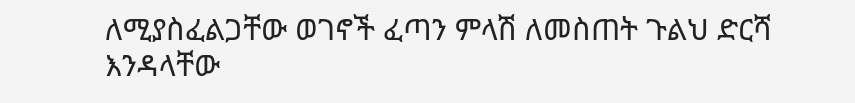ለሚያስፈልጋቸው ወገኖች ፈጣን ምላሽ ለመስጠት ጉልህ ድርሻ እንዳላቸው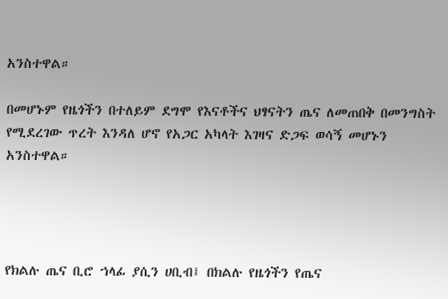አንስተዋል።

በመሆኑም የዜጎችን በተለይም ደግሞ የእናቶችና ህፃናትን ጤና ለመጠበቅ በመንግስት የሚደረገው ጥረት እንዳለ ሆኖ የአጋር አካላት እገዛና ድጋፍ ወሳኝ መሆኑን አንስተዋል።




የክልሉ ጤና ቢሮ ኀላፊ ያሲን ሀቢብ፤ በክልሉ የዜጎችን የጤና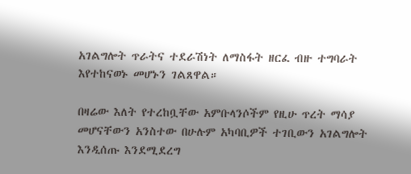አገልግሎት ጥራትና ተደራሽነት ለማስፋት ዘርፈ ብዙ ተግባራት እየተከናወኑ መሆኑን ገልጸዋል።

በዛሬው እለት የተረከቧቸው አምቡላንሶችም የዚሁ ጥረት ማሳያ መሆናቸውን አንስተው በሁሉም አካባቢዎች ተገቢውን አገልግሎት እንዲሰጡ እንደሚደረግ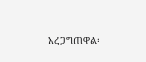አረጋግጠዋል፡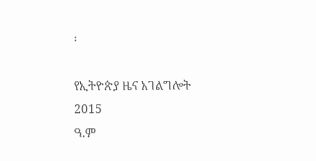፡

የኢትዮጵያ ዜና አገልግሎት
2015
ዓ.ም